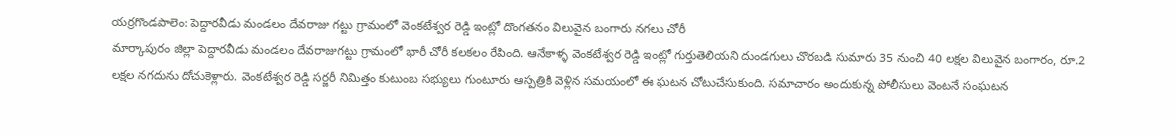యర్రగొండపాలెం: పెద్దారవీడు మండలం దేవరాజు గట్టు గ్రామంలో వెంకటేశ్వర రెడ్డి ఇంట్లో దొంగతనం విలువైన బంగారు నగలు చోరీ
మార్కాపురం జిల్లా పెద్దారవీడు మండలం దేవరాజుగట్టు గ్రామంలో భారీ చోరీ కలకలం రేపింది. ఆనేకాళ్ళ వెంకటేశ్వర రెడ్డి ఇంట్లో గుర్తుతెలియని దుండగులు చొరబడి సుమారు 35 నుంచి 40 లక్షల విలువైన బంగారం, రూ.2 లక్షల నగదును దోచుకెళ్లారు. వెంకటేశ్వర రెడ్డి సర్జరీ నిమిత్తం కుటుంబ సభ్యులు గుంటూరు ఆస్పత్రికి వెళ్లిన సమయంలో ఈ ఘటన చోటుచేసుకుంది. సమాచారం అందుకున్న పోలీసులు వెంటనే సంఘటన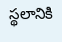స్థలానికి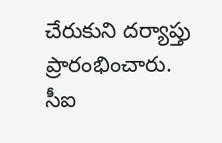చేరుకుని దర్యాప్తు ప్రారంభించారు. సీఐ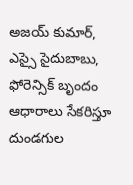అజయ్ కుమార్, ఎస్సై సైదుబాబు, ఫోరెన్సిక్ బృందం ఆధారాలు సేకరిస్తూ దుండగుల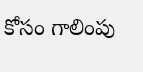కోసం గాలింపు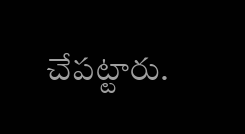చేపట్టారు.